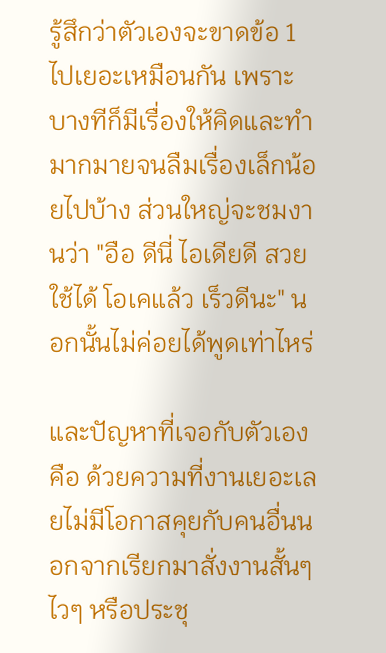รู้สึกว่าตัวเองจะขาดข้อ 1 ไปเยอะเหมือนกัน เพราะบางทีก็มีเรื่องให้คิดและทำมากมายจนลืมเรื่องเล็กน้อยไปบ้าง ส่วนใหญ่จะชมงานว่า "อือ ดีนี่ ไอเดียดี สวย ใช้ได้ โอเคแล้ว เร็วดีนะ" นอกนั้นไม่ค่อยได้พูดเท่าไหร่

และปัญหาที่เจอกับตัวเองคือ ด้วยความที่งานเยอะเลยไม่มีโอกาสคุยกับคนอื่นนอกจากเรียกมาสั่งงานสั้นๆ ไวๆ หรือประชุ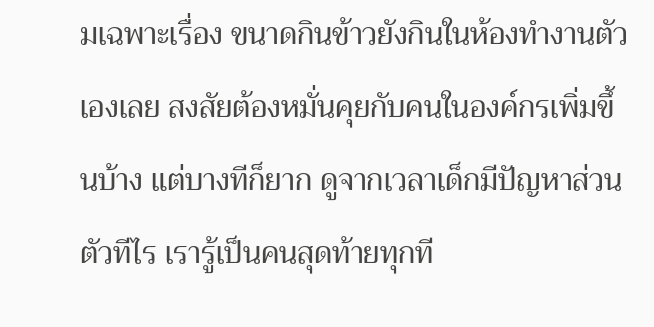มเฉพาะเรื่อง ขนาดกินข้าวยังกินในห้องทำงานตัวเองเลย สงสัยต้องหมั่นคุยกับคนในองค์กรเพิ่มขึ้นบ้าง แต่บางทีก็ยาก ดูจากเวลาเด็กมีปัญหาส่วนตัวทีไร เรารู้เป็นคนสุดท้ายทุกที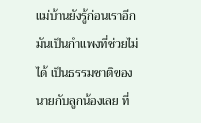แม่บ้านยังรู้ก่อนเราอีก มันเป็นกำแพงที่ช่วยไม่ได้ เป็นธรรมชาติของนายกับลูกน้องเลย ที่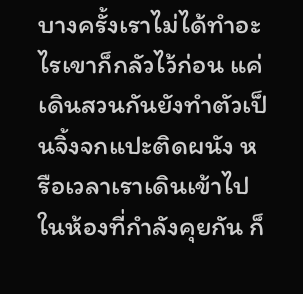บางครั้งเราไม่ได้ทำอะไรเขาก็กลัวไว้ก่อน แค่เดินสวนกันยังทำตัวเป็นจิ้งจกแปะติดผนัง หรือเวลาเราเดินเข้าไปในห้องที่กำลังคุยกัน ก็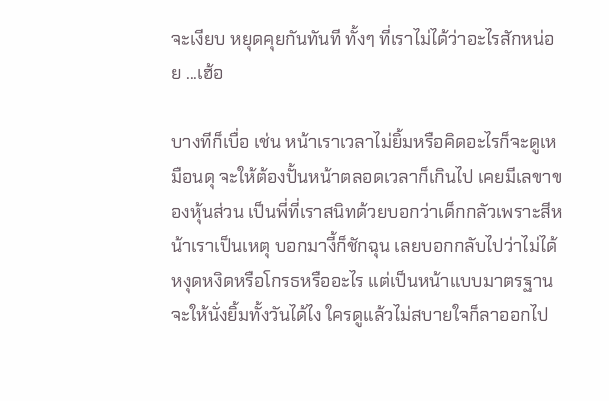จะเงียบ หยุดคุยกันทันที ทั้งๆ ที่เราไม่ได้ว่าอะไรสักหน่อย ...เฮ้อ

บางทีก็เบื่อ เช่น หน้าเราเวลาไม่ยิ้มหรือคิดอะไรก็จะดูเหมือนดุ จะให้ต้องปั้นหน้าตลอดเวลาก็เกินไป เคยมีเลขาของหุ้นส่วน เป็นพี่ที่เราสนิทด้วยบอกว่าเด็กกลัวเพราะสีหน้าเราเป็นเหตุ บอกมางี้ก็ชักฉุน เลยบอกกลับไปว่าไม่ได้หงุดหงิดหรือโกรธหรืออะไร แต่เป็นหน้าแบบมาตรฐาน จะให้นั่งยิ้มทั้งวันได้ไง ใครดูแล้วไม่สบายใจก็ลาออกไป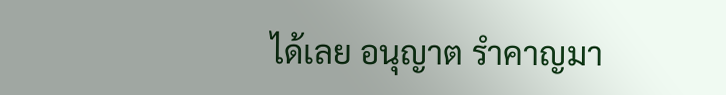ได้เลย อนุญาต รำคาญมา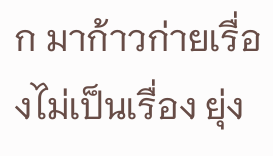ก มาก้าวก่ายเรื่องไม่เป็นเรื่อง ยุ่ง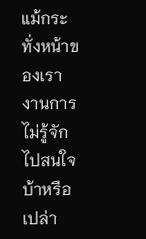แม้กระทั่งหน้าของเรา งานการไม่รู้จักไปสนใจ บ้าหรือเปล่า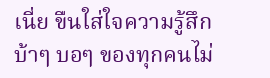เนี่ย ขืนใส่ใจความรู้สึกบ้าๆ บอๆ ของทุกคนไม่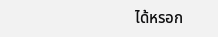ได้หรอก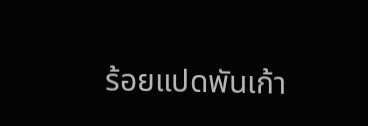ร้อยแปดพันเก้า